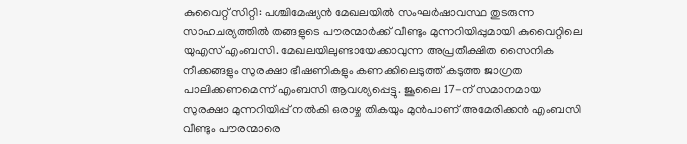കുവൈറ്റ് സിറ്റി: പശ്ചിമേഷ്യൻ മേഖലയിൽ സംഘർഷാവസ്ഥ തുടരുന്ന സാഹചര്യത്തിൽ തങ്ങളുടെ പൗരന്മാർക്ക് വീണ്ടും മുന്നറിയിപ്പുമായി കുവൈറ്റിലെ യുഎസ് എംബസി. മേഖലയിലുണ്ടായേക്കാവുന്ന അപ്രതീക്ഷിത സൈനിക നീക്കങ്ങളും സുരക്ഷാ ഭീഷണികളും കണക്കിലെടുത്ത് കടുത്ത ജാഗ്രത പാലിക്കണമെന്ന് എംബസി ആവശ്യപ്പെട്ടു. ജൂലൈ 17-ന് സമാനമായ സുരക്ഷാ മുന്നറിയിപ്പ് നൽകി ഒരാഴ്ച തികയും മുൻപാണ് അമേരിക്കൻ എംബസി വീണ്ടും പൗരന്മാരെ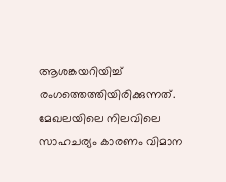ആശങ്കയറിയിച്ച് രംഗത്തെത്തിയിരിക്കുന്നത്.
മേഖലയിലെ നിലവിലെ സാഹചര്യം കാരണം വിമാന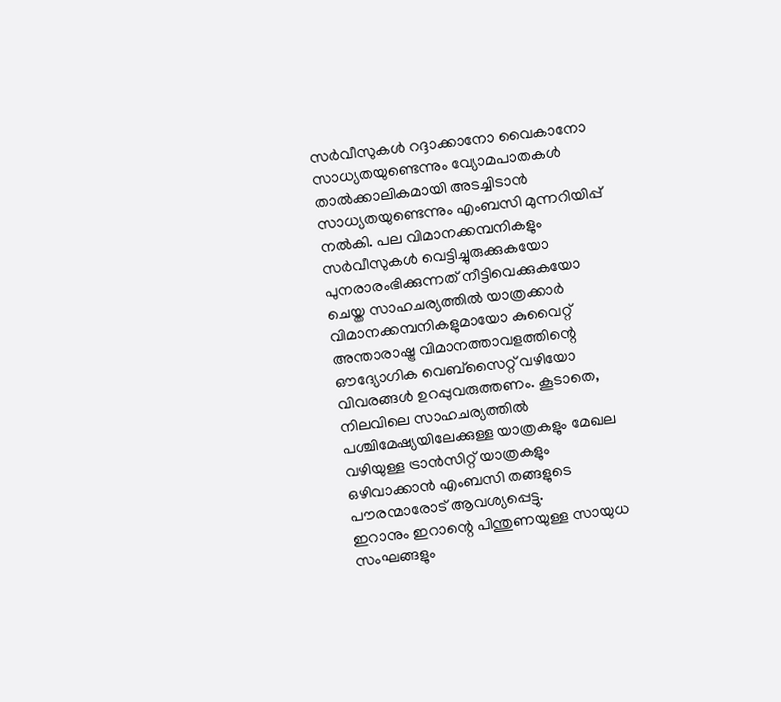സർവീസുകൾ റദ്ദാക്കാനോ വൈകാനോ സാധ്യതയുണ്ടെന്നും വ്യോമപാതകൾ താൽക്കാലികമായി അടച്ചിടാൻ സാധ്യതയുണ്ടെന്നും എംബസി മുന്നറിയിപ്പ് നൽകി. പല വിമാനക്കമ്പനികളും സർവീസുകൾ വെട്ടിച്ചുരുക്കുകയോ പുനരാരംഭിക്കുന്നത് നീട്ടിവെക്കുകയോ ചെയ്ത സാഹചര്യത്തിൽ യാത്രക്കാർ വിമാനക്കമ്പനികളുമായോ കുവൈറ്റ് അന്താരാഷ്ട്ര വിമാനത്താവളത്തിന്റെ ഔദ്യോഗിക വെബ്സൈറ്റ് വഴിയോ വിവരങ്ങൾ ഉറപ്പുവരുത്തണം. കൂടാതെ, നിലവിലെ സാഹചര്യത്തിൽ പശ്ചിമേഷ്യയിലേക്കുള്ള യാത്രകളും മേഖല വഴിയുള്ള ട്രാൻസിറ്റ് യാത്രകളും ഒഴിവാക്കാൻ എംബസി തങ്ങളുടെ പൗരന്മാരോട് ആവശ്യപ്പെട്ടു.
ഇറാനും ഇറാന്റെ പിന്തുണയുള്ള സായുധ സംഘങ്ങളും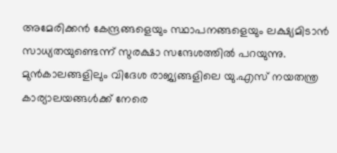അമേരിക്കൻ കേന്ദ്രങ്ങളെയും സ്ഥാപനങ്ങളെയും ലക്ഷ്യമിടാൻ സാധ്യതയുണ്ടെന്ന് സുരക്ഷാ സന്ദേശത്തിൽ പറയുന്നു. മുൻകാലങ്ങളിലും വിദേശ രാജ്യങ്ങളിലെ യു.എസ് നയതന്ത്ര കാര്യാലയങ്ങൾക്ക് നേരെ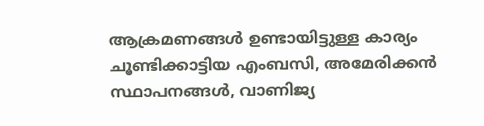ആക്രമണങ്ങൾ ഉണ്ടായിട്ടുള്ള കാര്യം ചൂണ്ടിക്കാട്ടിയ എംബസി, അമേരിക്കൻ സ്ഥാപനങ്ങൾ, വാണിജ്യ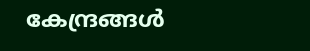കേന്ദ്രങ്ങൾ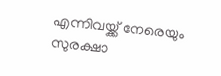എന്നിവയ്ക്ക് നേരെയും സുരക്ഷാ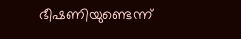ഭീഷണിയുണ്ടെന്ന്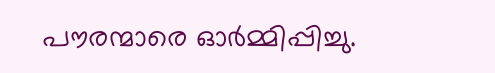പൗരന്മാരെ ഓർമ്മിപ്പിച്ചു.